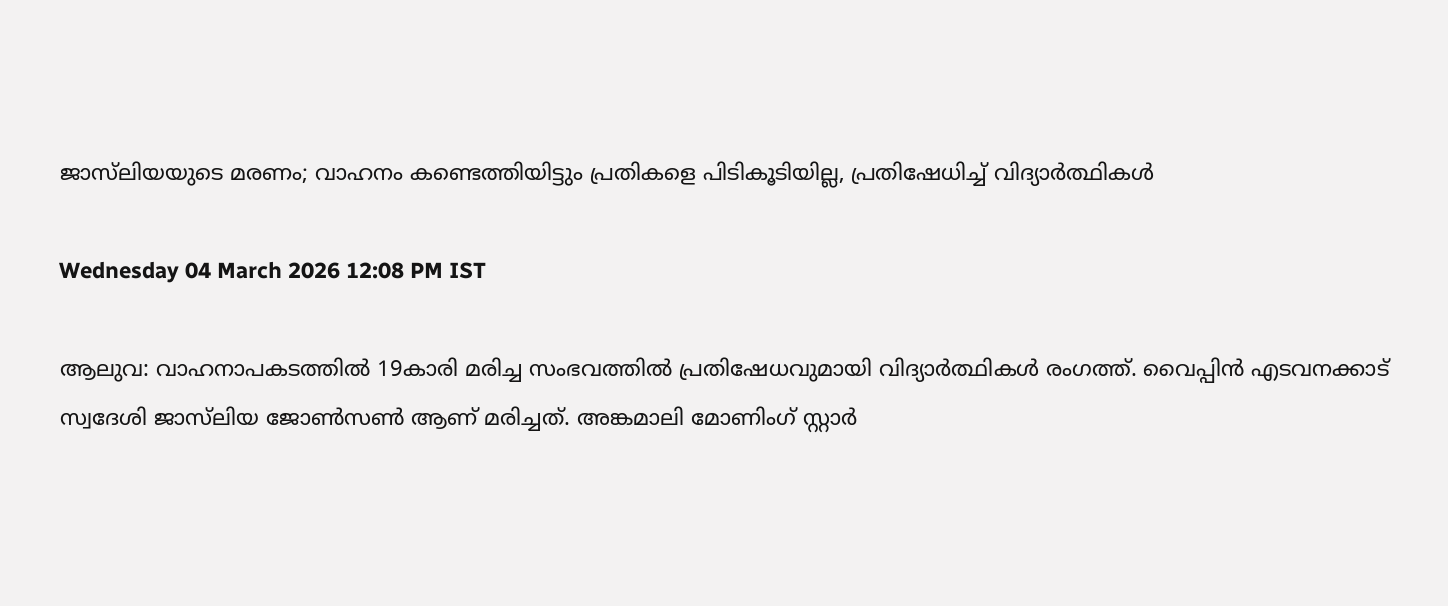ജാസ്‌ലിയയുടെ മരണം; വാഹനം കണ്ടെത്തിയിട്ടും പ്രതികളെ പിടികൂടിയില്ല, പ്രതിഷേധിച്ച് വിദ്യാർത്ഥികൾ

Wednesday 04 March 2026 12:08 PM IST

ആലുവ: വാഹനാപകടത്തിൽ 19കാരി മരിച്ച സംഭവത്തിൽ പ്രതിഷേധവുമായി വിദ്യാർത്ഥികൾ രംഗത്ത്. വൈപ്പിൻ എടവനക്കാട് സ്വദേശി ജാസ്‌ലിയ ജോൺസൺ ആണ് മരിച്ചത്. അങ്കമാലി മോണിംഗ് സ്റ്റാർ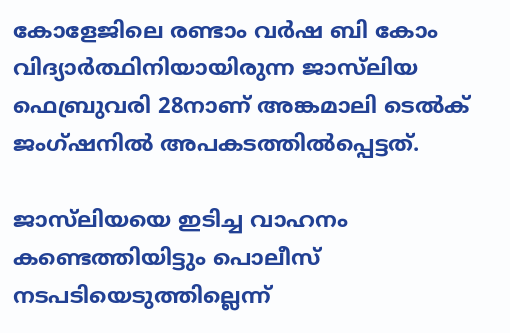കോളേജിലെ രണ്ടാം വർഷ ബി കോം വിദ്യാർത്ഥിനിയായിരുന്ന ജാസ്‌ലിയ ഫെബ്രുവരി 28നാണ് അങ്കമാലി ടെൽക് ജംഗ്ഷനിൽ അപകടത്തിൽപ്പെട്ടത്.

ജാസ്‌ലിയയെ ഇടിച്ച വാഹനം കണ്ടെത്തിയിട്ടും പൊലീസ് നടപടിയെടുത്തില്ലെന്ന്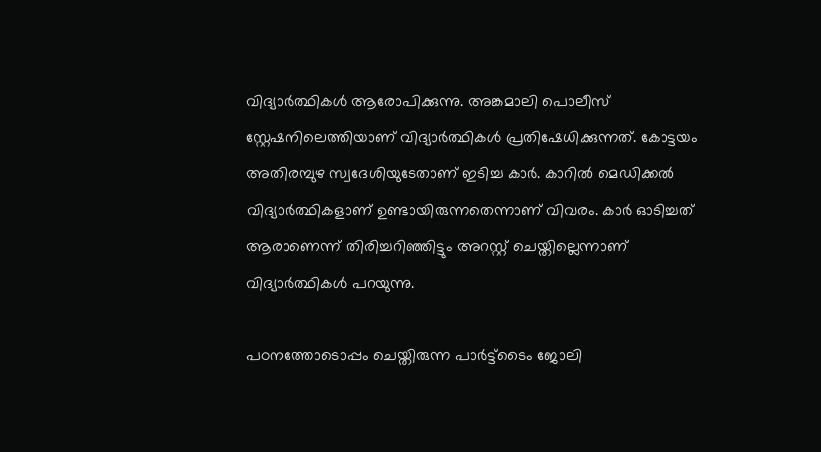വിദ്യാർത്ഥികൾ ആരോപിക്കുന്നു. അങ്കമാലി പൊലീസ് സ്റ്റേഷനിലെത്തിയാണ് വിദ്യാർത്ഥികൾ പ്രതിഷേധിക്കുന്നത്. കോട്ടയം അതിരമ്പുഴ സ്വദേശിയുടേതാണ് ഇടിച്ച കാർ. കാറിൽ മെഡിക്കൽ വിദ്യാർത്ഥികളാണ് ഉണ്ടായിരുന്നതെന്നാണ് വിവരം. കാർ ഓടിച്ചത് ആരാണെന്ന് തിരിച്ചറിഞ്ഞിട്ടും അറസ്റ്റ് ചെയ്തില്ലെന്നാണ് വിദ്യാർത്ഥികൾ പറയുന്നു.

പഠനത്തോടൊപ്പം ചെയ്തിരുന്ന പാർട്ട്ടൈം ജോലി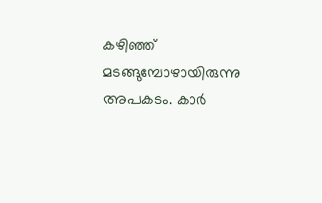കഴിഞ്ഞ് മടങ്ങുമ്പോഴായിരുന്നു അപകടം. കാർ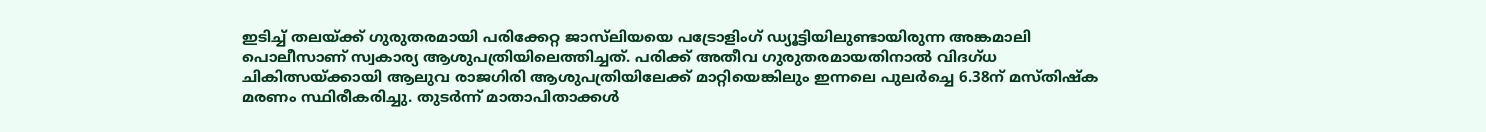ഇടിച്ച് തലയ്‌ക്ക് ഗുരുതരമായി പരിക്കേറ്റ ജാസ്‌ലിയയെ പട്രോളിംഗ് ഡ്യൂട്ടിയിലുണ്ടായിരുന്ന അങ്കമാലി പൊലീസാണ് സ്വകാര്യ ആശുപത്രിയിലെത്തിച്ചത്. പരിക്ക് അതീവ ഗുരുതരമായതിനാൽ വിദഗ്ധ ചികിത്സയ്ക്കായി ആലുവ രാജഗിരി ആശുപത്രിയിലേക്ക് മാറ്റിയെങ്കിലും ഇന്നലെ പുലർച്ചെ 6.38ന് മസ്തിഷ്‌ക മരണം സ്ഥിരീകരിച്ചു. തുടർന്ന് മാതാപിതാക്കൾ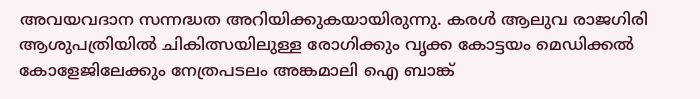അവയവദാന സന്നദ്ധത അറിയിക്കുകയായിരുന്നു. കരൾ ആലുവ രാജഗിരി ആശുപത്രിയിൽ ചികിത്സയിലുള്ള രോഗിക്കും വൃക്ക കോട്ടയം മെഡിക്കൽ കോളേജിലേക്കും നേത്രപടലം അങ്കമാലി ഐ ബാങ്ക്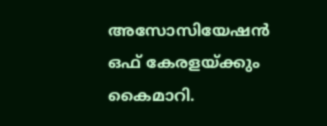അസോസിയേഷൻ ഒഫ് കേരളയ്ക്കും കൈമാറി.